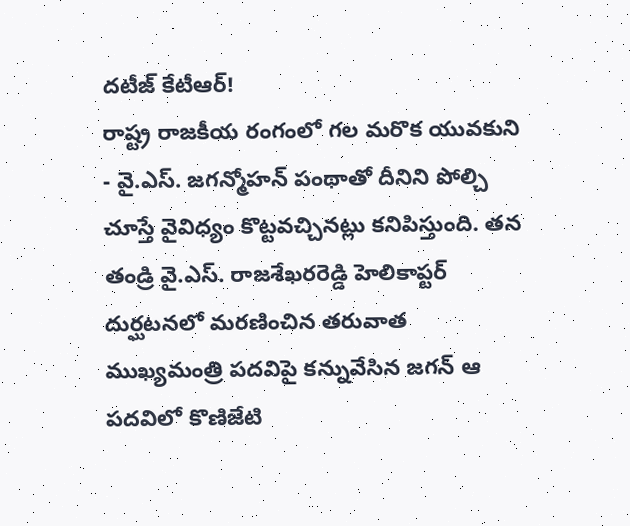దటీజ్ కేటీఆర్!
రాష్ట్ర రాజకీయ రంగంలో గల మరొక యువకుని - వై.ఎస్. జగన్మోహన్ పంథాతో దీనిని పోల్చి చూస్తే వైవిధ్యం కొట్టవచ్చినట్లు కనిపిస్తుంది. తన తండ్రి వై.ఎస్. రాజశేఖరరెడ్డి హెలికాప్టర్ దుర్ఘటనలో మరణించిన తరువాత ముఖ్యమంత్రి పదవిపై కన్నువేసిన జగన్ ఆ పదవిలో కొణిజేటి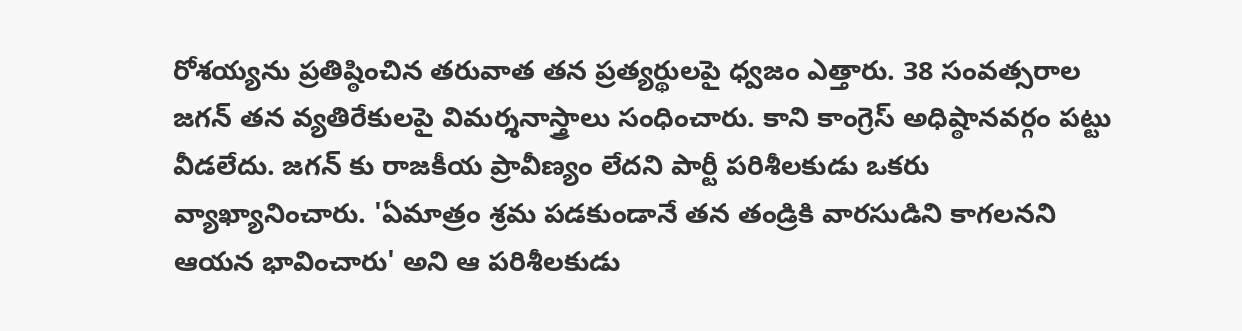రోశయ్యను ప్రతిష్ఠించిన తరువాత తన ప్రత్యర్థులపై ధ్వజం ఎత్తారు. 38 సంవత్సరాల జగన్ తన వ్యతిరేకులపై విమర్శనాస్త్రాలు సంధించారు. కాని కాంగ్రెస్ అధిష్ఠానవర్గం పట్టు వీడలేదు. జగన్ కు రాజకీయ ప్రావీణ్యం లేదని పార్టీ పరిశీలకుడు ఒకరు వ్యాఖ్యానించారు. 'ఏమాత్రం శ్రమ పడకుండానే తన తండ్రికి వారసుడిని కాగలనని ఆయన భావించారు' అని ఆ పరిశీలకుడు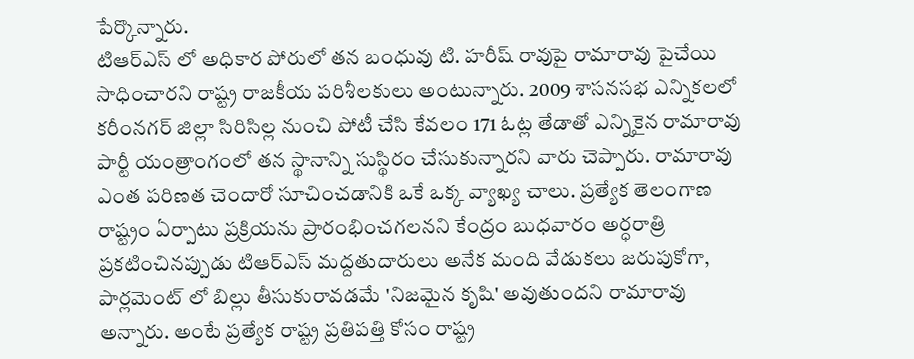పేర్కొన్నారు.
టిఆర్ఎస్ లో అధికార పోరులో తన బంధువు టి. హరీష్ రావుపై రామారావు పైచేయి సాధించారని రాష్ట్ర రాజకీయ పరిశీలకులు అంటున్నారు. 2009 శాసనసభ ఎన్నికలలో కరీంనగర్ జిల్లా సిరిసిల్ల నుంచి పోటీ చేసి కేవలం 171 ఓట్ల తేడాతో ఎన్నికైన రామారావు పార్టీ యంత్రాంగంలో తన స్థానాన్ని సుస్థిరం చేసుకున్నారని వారు చెప్పారు. రామారావు ఎంత పరిణత చెందారో సూచించడానికి ఒకే ఒక్క వ్యాఖ్య చాలు. ప్రత్యేక తెలంగాణ రాష్ట్రం ఏర్పాటు ప్రక్రియను ప్రారంభించగలనని కేంద్రం బుధవారం అర్ధరాత్రి ప్రకటించినప్పుడు టిఆర్ఎస్ మద్దతుదారులు అనేక మంది వేడుకలు జరుపుకోగా, పార్లమెంట్ లో బిల్లు తీసుకురావడమే 'నిజమైన కృషి' అవుతుందని రామారావు అన్నారు. అంటే ప్రత్యేక రాష్ట్ర ప్రతిపత్తి కోసం రాష్ట్ర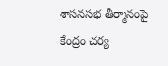శాసనసభ తీర్మానంపై కేంద్రం చర్య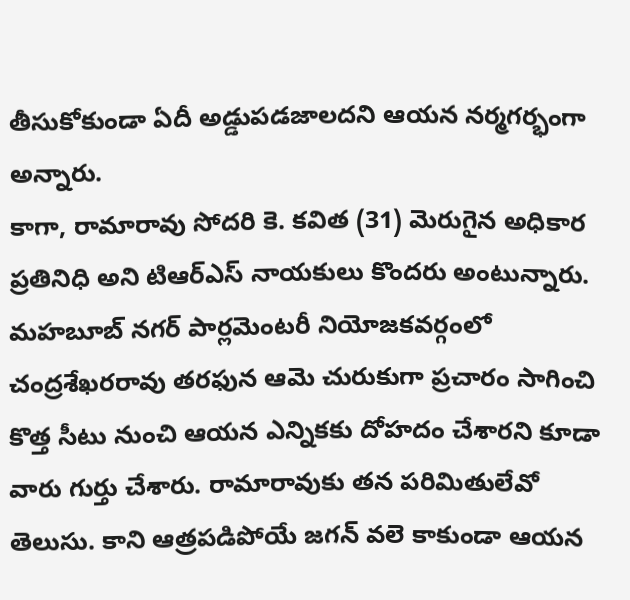తీసుకోకుండా ఏదీ అడ్డుపడజాలదని ఆయన నర్మగర్భంగా అన్నారు.
కాగా, రామారావు సోదరి కె. కవిత (31) మెరుగైన అధికార ప్రతినిధి అని టిఆర్ఎస్ నాయకులు కొందరు అంటున్నారు. మహబూబ్ నగర్ పార్లమెంటరీ నియోజకవర్గంలో చంద్రశేఖరరావు తరఫున ఆమె చురుకుగా ప్రచారం సాగించి కొత్త సీటు నుంచి ఆయన ఎన్నికకు దోహదం చేశారని కూడా వారు గుర్తు చేశారు. రామారావుకు తన పరిమితులేవో తెలుసు. కాని ఆత్రపడిపోయే జగన్ వలె కాకుండా ఆయన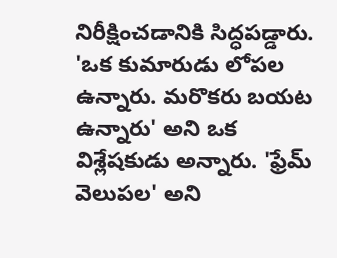నిరీక్షించడానికి సిద్ధపడ్డారు. 'ఒక కుమారుడు లోపల ఉన్నారు. మరొకరు బయట ఉన్నారు' అని ఒక విశ్లేషకుడు అన్నారు. 'ఫ్రేమ్ వెలుపల' అని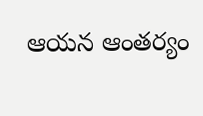ఆయన ఆంతర్యం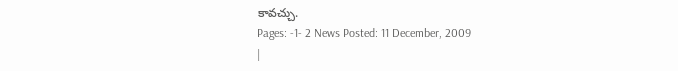కావచ్చు.
Pages: -1- 2 News Posted: 11 December, 2009
|